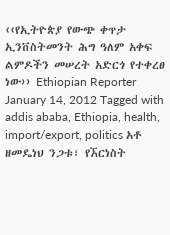‹‹የኢትዮጵያ የውጭ ቀጥታ ኢንቨስትመንት ሕግ ዓለም አቀፍ ልምዶችን መሠረት አድርጎ የተቀረፀ ነው›› Ethiopian Reporter January 14, 2012 Tagged with addis ababa, Ethiopia, health, import/export, politics አቶ ዘመዴነህ ንጋቱ፣ የኧርነስት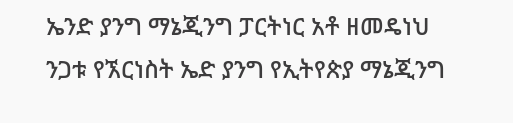ኤንድ ያንግ ማኔጂንግ ፓርትነር አቶ ዘመዴነህ ንጋቱ የኧርነስት ኤድ ያንግ የኢትየጵያ ማኔጂንግ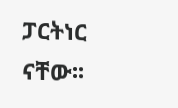ፓርትነር ናቸው፡፡